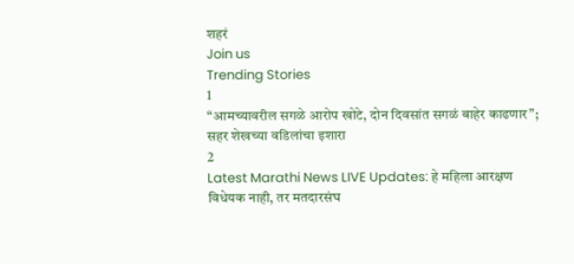शहरं
Join us
Trending Stories
1
“आमच्यावरील सगळे आरोप खोटे, दोन दिवसांत सगळं बाहेर काढणार”; सहर शेखच्या वडिलांचा इशारा
2
Latest Marathi News LIVE Updates: हे महिला आरक्षण विधेयक नाही, तर मतदारसंघ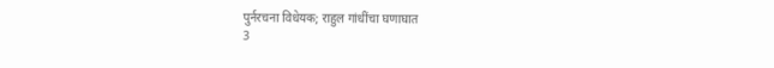पुर्नरचना विधेयक; राहुल गांधींचा घणाघात
3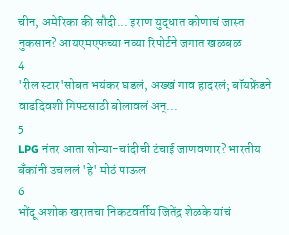चीन, अमेरिका की सौदी... इराण युद्धात कोणाचं जास्त नुकसान? आयएमएफच्या नव्या रिपोर्टने जगात खळबळ
4
'रील स्टार'सोबत भयंकर घडलं, अख्खं गाव हादरलं; बॉयफ्रेंडने वाढदिवशी गिफ्टसाठी बोलावलं अन्...
5
LPG नंतर आता सोन्या-चांदीची टंचाई जाणवणार? भारतीय बँकांनी उचललं 'हे' मोठं पाऊल
6
भोंदू अशोक खरातचा निकटवर्तीय जितेंद्र शेळके यांचं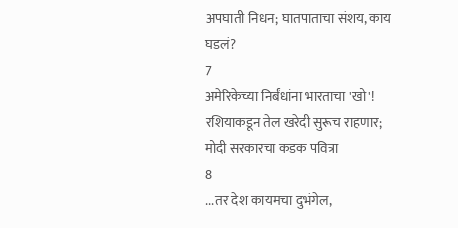अपघाती निधन; घातपाताचा संशय, काय घडलं?
7
अमेरिकेच्या निर्बंधांना भारताचा 'खो'! रशियाकडून तेल खरेदी सुरूच राहणार; मोदी सरकारचा कडक पवित्रा
8
...तर देश कायमचा दुभंगेल,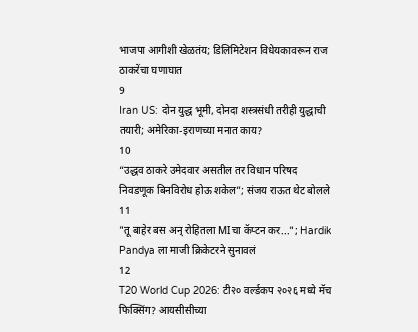भाजपा आगीशी खेळतंय; डिलिमिटेशन विधेयकावरून राज ठाकरेंचा घणाघात
9
Iran US: दोन युद्ध भूमी, दोनदा शस्त्रसंधी तरीही युद्धाची तयारी; अमेरिका-इराणच्या मनात काय?
10
“उद्धव ठाकरे उमेदवार असतील तर विधान परिषद निवडणूक बिनविरोध होऊ शकेल”; संजय राऊत थेट बोलले
11
"तू बाहेर बस अन् रोहितला MIचा कॅप्टन कर..."; Hardik Pandya ला माजी क्रिकेटरने सुनावलं
12
T20 World Cup 2026: टी२० वर्ल्डकप २०२६ मध्ये मॅच फिक्सिंग? आयसीसीच्या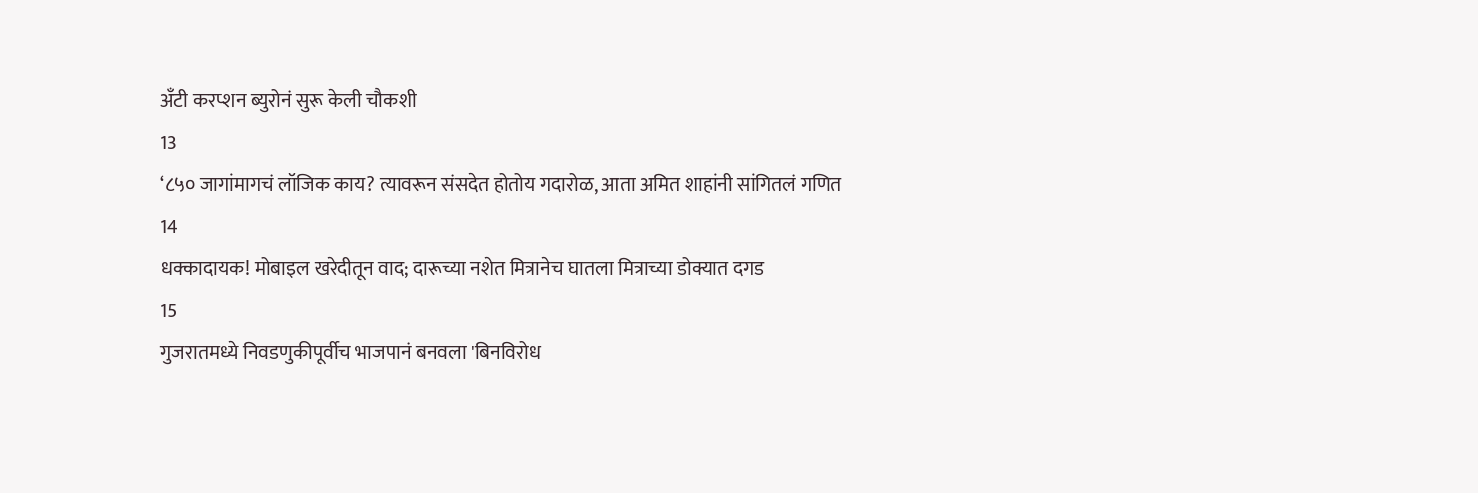अँटी करप्शन ब्युरोनं सुरू केली चौकशी
13
‘८५० जागांमागचं लॉजिक काय? त्यावरून संसदेत होतोय गदारोळ, आता अमित शाहांनी सांगितलं गणित
14
धक्कादायक! मोबाइल खरेदीतून वाद; दारूच्या नशेत मित्रानेच घातला मित्राच्या डोक्यात दगड
15
गुजरातमध्ये निवडणुकीपूर्वीच भाजपानं बनवला 'बिनविरोध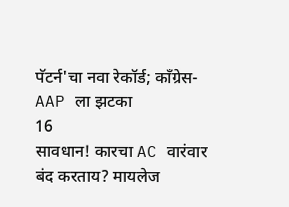पॅटर्न'चा नवा रेकॉर्ड; काँग्रेस-AAP ला झटका
16
सावधान! कारचा AC वारंवार बंद करताय? मायलेज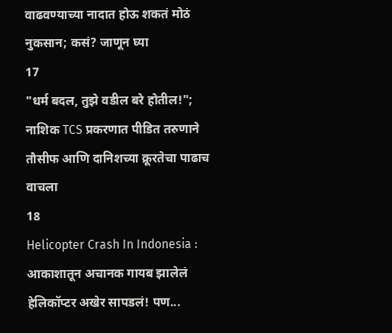वाढवण्याच्या नादात होऊ शकतं मोठं नुकसान; कसं? जाणून घ्या
17
"धर्म बदल, तुझे वडील बरे होतील!"; नाशिक TCS प्रकरणात पीडित तरुणाने तौसीफ आणि दानिशच्या क्रूरतेचा पाढाच वाचला
18
Helicopter Crash In Indonesia : आकाशातून अचानक गायब झालेलं हेलिकॉप्टर अखेर सापडलं! पण...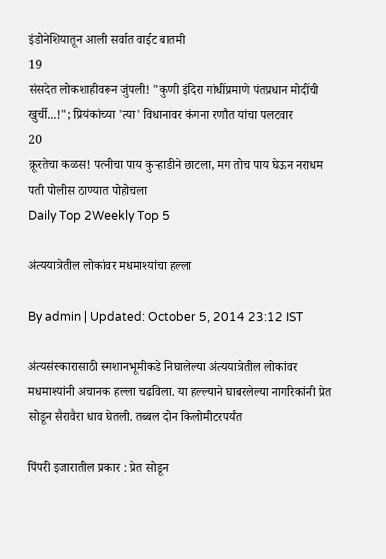इंडोनेशियातून आली सर्वात वाईट बातमी
19
संसदेत लोकशाहीवरून जुंपली! "कुणी इंदिरा गांधींप्रमाणे पंतप्रधान मोदींची खुर्ची...!"; प्रियंकांच्या 'त्या' विधानावर कंगना रणौत यांचा पलटवार
20
क्रूरतेचा कळस! पत्नीचा पाय कुऱ्हाडीने छाटला, मग तोच पाय घेऊन नराधम पती पोलीस ठाण्यात पोहोचला
Daily Top 2Weekly Top 5

अंत्ययात्रेतील लोकांवर मधमाश्यांचा हल्ला

By admin | Updated: October 5, 2014 23:12 IST

अंत्यसंस्कारासाठी स्मशानभूमीकडे निघालेल्या अंत्ययात्रेतील लोकांवर मधमाश्यांनी अचानक हल्ला चढविला. या हल्ल्याने घाबरलेल्या नागरिकांनी प्रेत सोडून सैरावैरा धाव घेतली. तब्बल दोन किलोमीटरपर्यंत

पिंपरी इजारातील प्रकार : प्रेत सोडून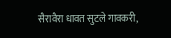सैरावैरा धावत सुटले गावकरी,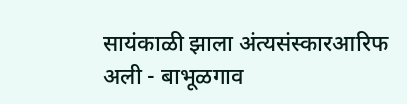सायंकाळी झाला अंत्यसंस्कारआरिफ अली - बाभूळगाव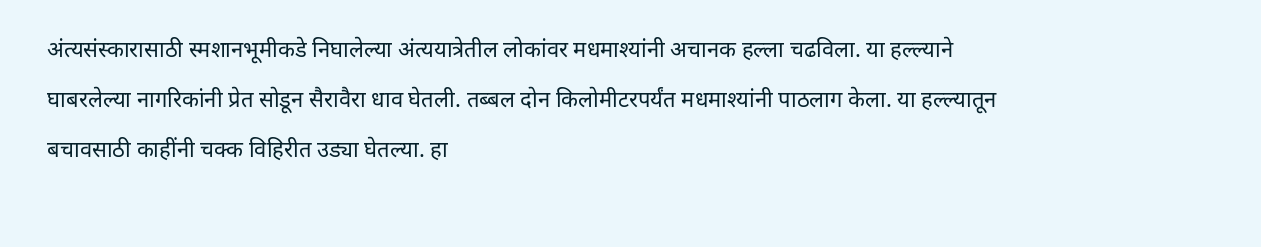अंत्यसंस्कारासाठी स्मशानभूमीकडे निघालेल्या अंत्ययात्रेतील लोकांवर मधमाश्यांनी अचानक हल्ला चढविला. या हल्ल्याने घाबरलेल्या नागरिकांनी प्रेत सोडून सैरावैरा धाव घेतली. तब्बल दोन किलोमीटरपर्यंत मधमाश्यांनी पाठलाग केला. या हल्ल्यातून बचावसाठी काहींनी चक्क विहिरीत उड्या घेतल्या. हा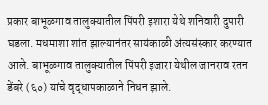प्रकार बाभूळगाव तालुक्यातील पिंपरी इशारा येथे शनिवारी दुपारी घडला. मधमाशा शांत झाल्यानंतर सायंकाळी अंत्यसंस्कार करण्यात आले. बाभूळगाव तालुक्यातील पिंपरी इजारा येथील जानराव रतन डेंबरे (६०) यांचे वृद्धापकाळाने निधन झाले.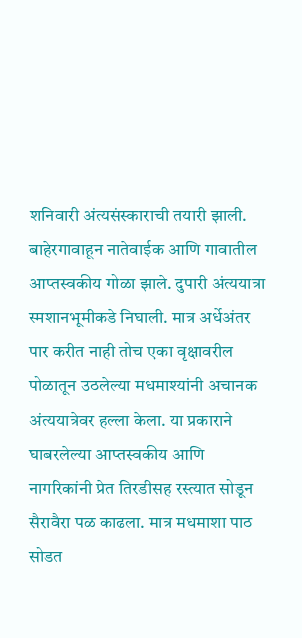शनिवारी अंत्यसंस्काराची तयारी झाली. बाहेरगावाहून नातेवाईक आणि गावातील आप्तस्वकीय गोळा झाले. दुपारी अंत्ययात्रा स्मशानभूमीकडे निघाली. मात्र अर्धेअंतर पार करीत नाही तोच एका वृक्षावरील पोळातून उठलेल्या मधमाश्यांनी अचानक अंत्ययात्रेवर हल्ला केला. या प्रकाराने घाबरलेल्या आप्तस्वकीय आणि नागरिकांनी प्रेत तिरडीसह रस्त्यात सोडून सैरावैरा पळ काढला. मात्र मधमाशा पाठ सोडत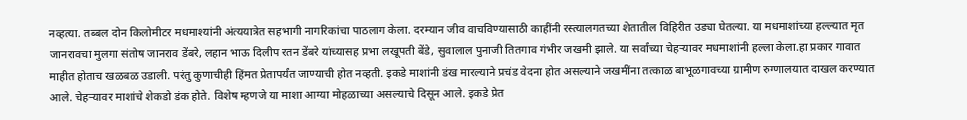नव्हत्या. तब्बल दोन किलोमीटर मधमाश्यांनी अंत्ययात्रेत सहभागी नागरिकांचा पाठलाग केला. दरम्यान जीव वाचविण्यासाठी काहींनी रस्त्यालगतच्या शेतातील विहिरीत उड्या घेतल्या. या मधमाशांच्या हल्ल्यात मृत जानरावचा मुलगा संतोष जानराव डेंबरे, लहान भाऊ दिलीप रतन डेंबरे यांच्यासह प्रभा लखूपती बेंडे, सुवालाल पुनाजी तितगाव गंभीर जखमी झाले. या सर्वांच्या चेहऱ्यावर मधमाशांनी हल्ला केला.हा प्रकार गावात माहीत होताच खळबळ उडाली. परंतु कुणाचीही हिंमत प्रेतापर्यंत जाण्याची होत नव्हती. इकडे माशांनी डंख मारल्याने प्रचंड वेदना होत असल्याने जखमींना तत्काळ बाभूळगावच्या ग्रामीण रुग्णालयात दाखल करण्यात आले. चेहऱ्यावर माशांचे शेकडो डंक होते. विशेष म्हणजे या माशा आग्या मोहळाच्या असल्याचे दिसून आले. इकडे प्रेत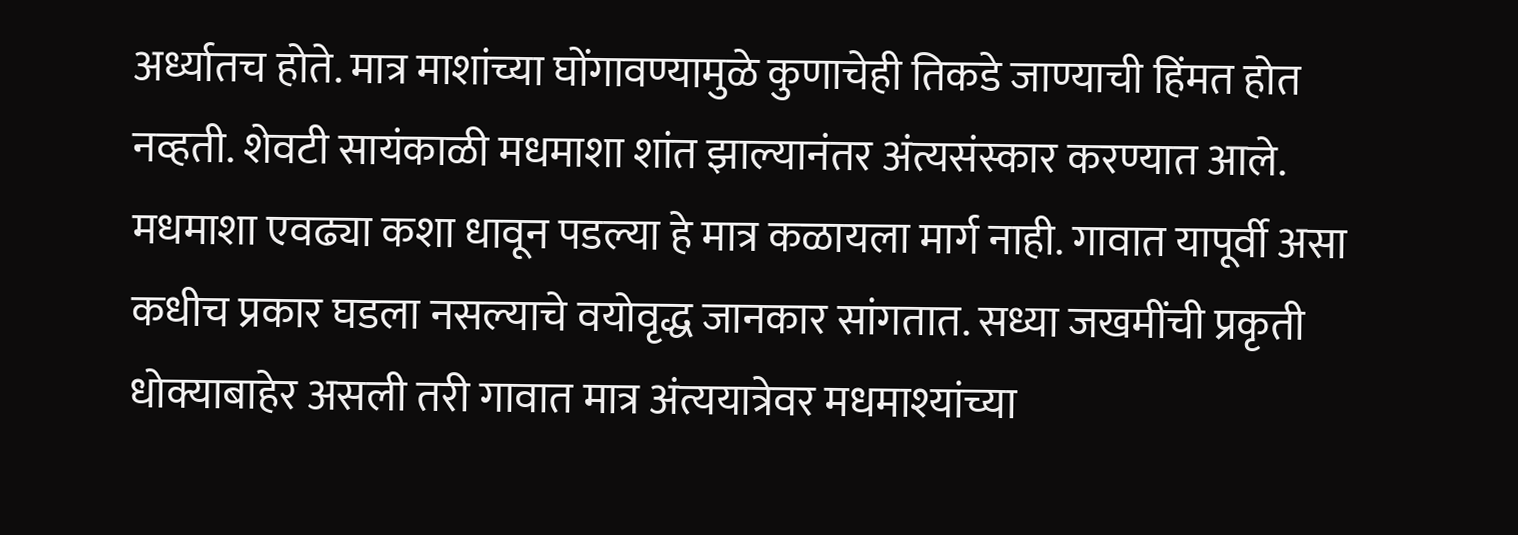अर्ध्यातच होते. मात्र माशांच्या घोंगावण्यामुळे कुणाचेही तिकडे जाण्याची हिंमत होत नव्हती. शेवटी सायंकाळी मधमाशा शांत झाल्यानंतर अंत्यसंस्कार करण्यात आले. मधमाशा एवढ्या कशा धावून पडल्या हे मात्र कळायला मार्ग नाही. गावात यापूर्वी असा कधीच प्रकार घडला नसल्याचे वयोवृद्ध जानकार सांगतात. सध्या जखमींची प्रकृती धोक्याबाहेर असली तरी गावात मात्र अंत्ययात्रेवर मधमाश्यांच्या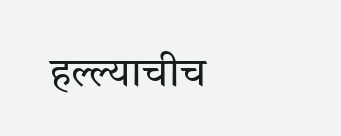हल्ल्याचीच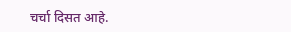चर्चा दिसत आहे.